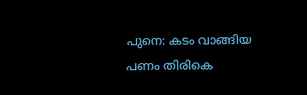പുനെ: കടം വാങ്ങിയ പണം തിരികെ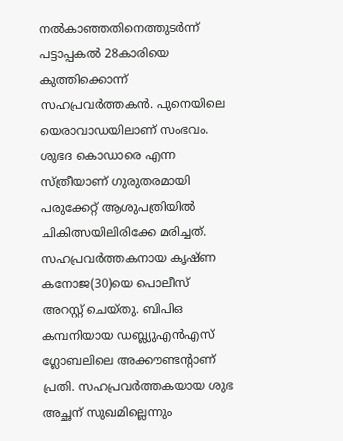നൽകാഞ്ഞതിനെത്തുടർന്ന് പട്ടാപ്പകൽ 28കാരിയെ കുത്തിക്കൊന്ന് സഹപ്രവർത്തകൻ. പുനെയിലെ യെരാവാഡയിലാണ് സംഭവം. ശുഭദ കൊഡാരെ എന്ന സ്ത്രീയാണ് ഗുരുതരമായി പരുക്കേറ്റ് ആശുപത്രിയിൽ ചികിത്സയിലിരിക്കേ മരിച്ചത്. സഹപ്രവർത്തകനായ കൃഷ്ണ കനോജ(30)യെ പൊലീസ് അറസ്റ്റ് ചെയ്തു. ബിപിഒ കമ്പനിയായ ഡബ്ല്യുഎൻഎസ് ഗ്ലോബലിലെ അക്കൗണ്ടന്റാണ് പ്രതി. സഹപ്രവർത്തകയായ ശുഭ അച്ഛന് സുഖമില്ലെന്നും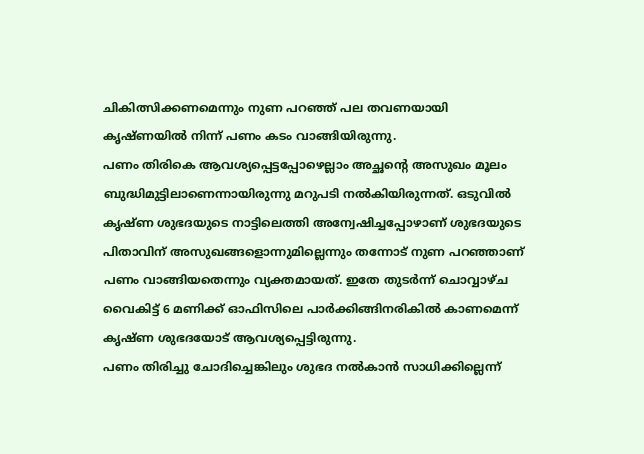ചികിത്സിക്കണമെന്നും നുണ പറഞ്ഞ് പല തവണയായി കൃഷ്ണയിൽ നിന്ന് പണം കടം വാങ്ങിയിരുന്നു.
പണം തിരികെ ആവശ്യപ്പെട്ടപ്പോഴെല്ലാം അച്ഛന്റെ അസുഖം മൂലം ബുദ്ധിമുട്ടിലാണെന്നായിരുന്നു മറുപടി നൽകിയിരുന്നത്. ഒടുവിൽ കൃഷ്ണ ശുഭദയുടെ നാട്ടിലെത്തി അന്വേഷിച്ചപ്പോഴാണ് ശുഭദയുടെ പിതാവിന് അസുഖങ്ങളൊന്നുമില്ലെന്നും തന്നോട് നുണ പറഞ്ഞാണ് പണം വാങ്ങിയതെന്നും വ്യക്തമായത്. ഇതേ തുടർന്ന് ചൊവ്വാഴ്ച വൈകിട്ട് 6 മണിക്ക് ഓഫിസിലെ പാർക്കിങ്ങിനരികിൽ കാണമെന്ന് കൃഷ്ണ ശുഭദയോട് ആവശ്യപ്പെട്ടിരുന്നു.
പണം തിരിച്ചു ചോദിച്ചെങ്കിലും ശുഭദ നൽകാൻ സാധിക്കില്ലെന്ന്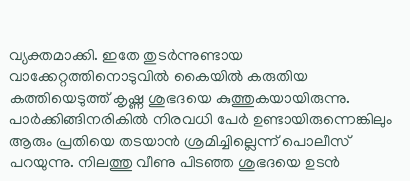വ്യക്തമാക്കി. ഇതേ തുടർന്നുണ്ടായ വാക്കേറ്റത്തിനൊടുവിൽ കൈയിൽ കരുതിയ കത്തിയെടുത്ത് കൃഷ്ണ ശുഭദയെ കുത്തുകയായിരുന്നു. പാർക്കിങ്ങിനരികിൽ നിരവധി പേർ ഉണ്ടായിരുന്നെങ്കിലും ആരും പ്രതിയെ തടയാൻ ശ്രമിച്ചില്ലെന്ന് പൊലീസ് പറയുന്നു. നിലത്തു വീണു പിടഞ്ഞ ശുഭദയെ ഉടൻ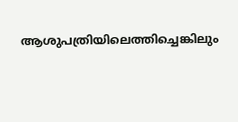ആശുപത്രിയിലെത്തിച്ചെങ്കിലും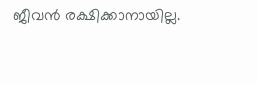ജീവൻ രക്ഷിക്കാനായില്ല.